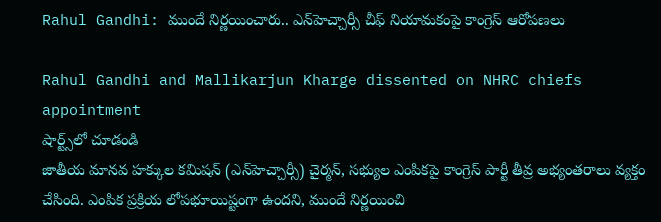Rahul Gandhi: ముందే నిర్ణయించారు.. ఎన్‌హెచ్చార్సీ చీఫ్ నియామకంపై కాంగ్రెస్ ఆరోపణలు

Rahul Gandhi and Mallikarjun Kharge dissented on NHRC chiefs appointment
షార్ట్స్‌లో చూడండి
జాతీయ మానవ హక్కుల కమిషన్ (ఎన్‌హెచ్చార్సీ) చైర్మన్, సభ్యుల ఎంపికపై కాంగ్రెస్ పార్టీ తీవ్ర అభ్యంతరాలు వ్యక్తం చేసింది. ఎంపిక ప్రక్రియ లోపభూయిష్టంగా ఉందని, ముందే నిర్ణయించి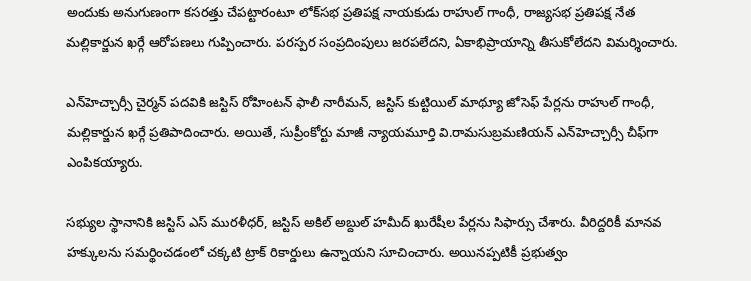అందుకు అనుగుణంగా కసరత్తు చేపట్టారంటూ లోక్‌సభ ప్రతిపక్ష నాయకుడు రాహుల్ గాంధీ, రాజ్యసభ ప్రతిపక్ష నేత మల్లికార్జున ఖర్గే ఆరోపణలు గుప్పించారు. పరస్పర సంప్రదింపులు జరపలేదని, ఏకాభిప్రాయాన్ని తీసుకోలేదని విమర్శించారు.

ఎన్‌హెచ్చార్సీ చైర్మన్ పదవికి జస్టిస్ రోహింటన్ ఫాలీ నారీమన్, జస్టిస్ కుట్టియిల్ మాథ్యూ జోసెఫ్ పేర్లను రాహుల్ గాంధీ, మల్లికార్జున ఖర్గే ప్రతిపాదించారు. అయితే, సుప్రీంకోర్టు మాజీ న్యాయమూర్తి వి.రామసుబ్రమణియన్‌‌ ఎన్‌హెచ్చార్సీ చీఫ్‌గా ఎంపికయ్యారు.

సభ్యుల స్థానానికి జస్టిస్ ఎస్ మురళీధర్, జస్టిస్ అకిల్ అబ్దుల్ హమీద్ ఖురేషీల పేర్లను సిఫార్సు చేశారు. వీరిద్దరికీ మానవ హక్కులను సమర్థించడంలో చక్కటి ట్రాక్ రికార్డులు ఉన్నాయని సూచించారు. అయినప్పటికీ ప్రభుత్వం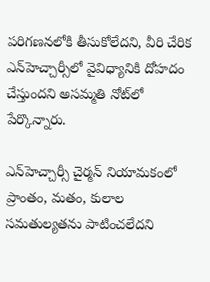పరిగణనలోకి తీసుకోలేదని, వీరి చేరిక ఎన్‌హెచ్చార్సీలో వైవిధ్యానికి దోహదం చేస్తుందని అసమ్మతి నోట్‌లో పేర్కొన్నారు.

ఎన్‌హెచ్చార్సీ చైర్మన్ నియామకంలో ప్రాంతం, మతం, కులాల సమతుల్యతను పాటించలేదని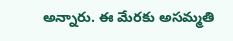అన్నారు. ఈ మేరకు అసమ్మతి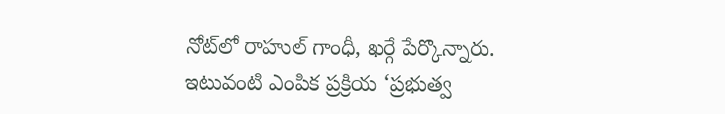నోట్‌‌లో రాహుల్ గాంధీ, ఖర్గే పేర్కొన్నారు. ఇటువంటి ఎంపిక ప్రక్రియ ‘ప్రభుత్వ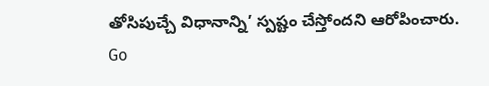తోసిపుచ్చే విధానాన్ని’ స్పష్టం చేస్తోందని ఆరోపించారు.
Go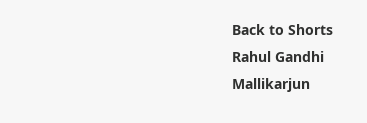Back to Shorts
Rahul Gandhi
Mallikarjun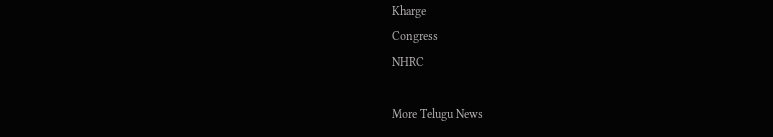Kharge
Congress
NHRC

More Telugu News